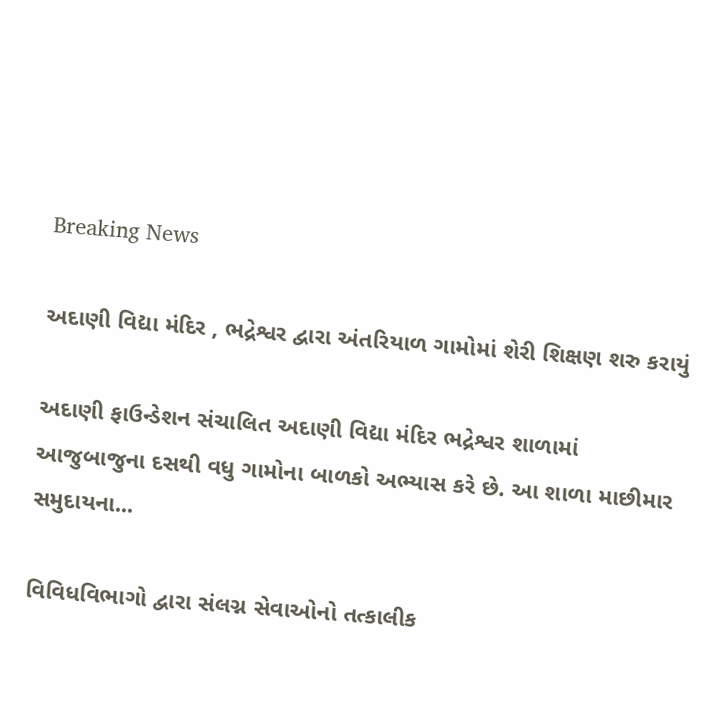Breaking News

અદાણી વિદ્યા મંદિર , ભદ્રેશ્વર દ્વારા અંતરિયાળ ગામોમાં શેરી શિક્ષણ શરુ કરાયું

અદાણી ફાઉન્ડેશન સંચાલિત અદાણી વિદ્યા મંદિર ભદ્રેશ્વર શાળામાં આજુબાજુના દસથી વધુ ગામોના બાળકો અભ્યાસ કરે છે. આ શાળા માછીમાર સમુદાયના...

વિવિધવિભાગો દ્વારા સંલગ્ન સેવાઓનો તત્કાલીક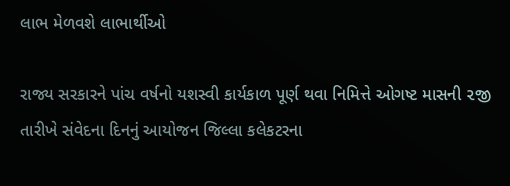લાભ મેળવશે લાભાર્થીઓ

રાજ્ય સરકારને પાંચ વર્ષનો યશસ્વી કાર્યકાળ પૂર્ણ થવા નિમિત્તે ઓગષ્ટ માસની ૨જી તારીખે સંવેદના દિનનું આયોજન જિલ્લા કલેકટરના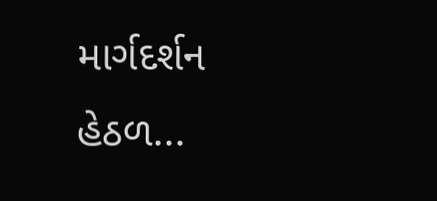માર્ગદર્શન હેઠળ...